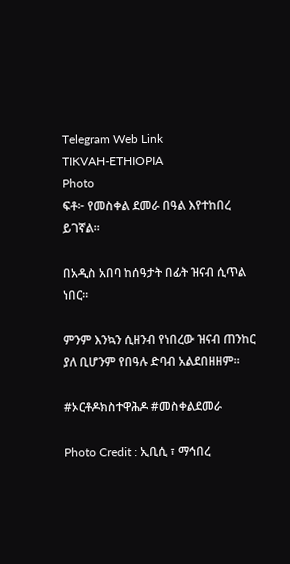Telegram Web Link
TIKVAH-ETHIOPIA
Photo
ፍቶ፦ የመስቀል ደመራ በዓል እየተከበረ ይገኛል።

በአዲስ አበባ ከሰዓታት በፊት ዝናብ ሲጥል ነበር።

ምንም እንኳን ሲዘንብ የነበረው ዝናብ ጠንከር ያለ ቢሆንም የበዓሉ ድባብ አልደበዘዘም።

#ኦርቶዶክስተዋሕዶ #መስቀልደመራ

Photo Credit : ኢቢሲ ፣ ማኅበረ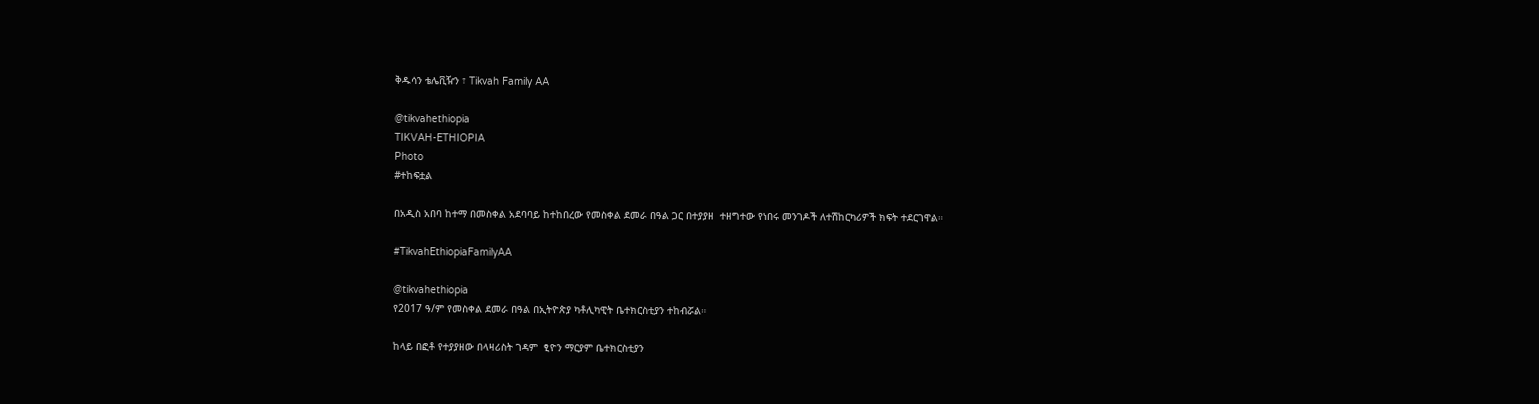ቅዱሳን ቴሌቪዥን ፣ Tikvah Family AA

@tikvahethiopia
TIKVAH-ETHIOPIA
Photo
#ተከፍቷል

በአዲስ አበባ ከተማ በመስቀል አደባባይ ከተከበረው የመስቀል ደመራ በዓል ጋር በተያያዘ  ተዘግተው የነበሩ መንገዶች ለተሽከርካሪዎች ክፍት ተደርገዋል።

#TikvahEthiopiaFamilyAA

@tikvahethiopia
የ2017 ዓ/ም የመስቀል ደመራ በዓል በኢትዮጵያ ካቶሊካዊት ቤተክርስቲያን ተከብሯል።

ከላይ በፎቶ የተያያዘው በላዛሪስት ገዳም  ፂዮን ማርያም ቤተክርስቲያን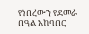የነበረውን የደመራ በዓል አከባበር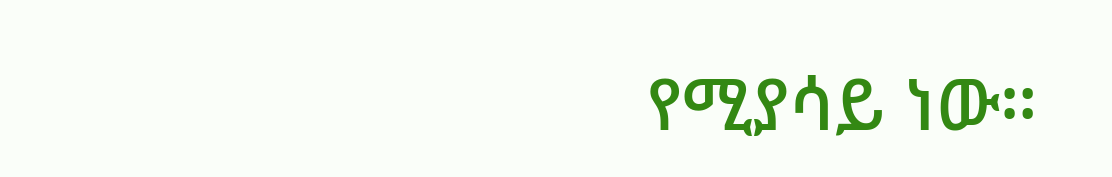የሚያሳይ ነው።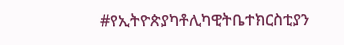#የኢትዮጵያካቶሊካዊትቤተክርስቲያን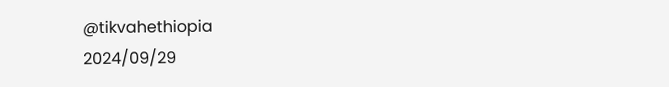@tikvahethiopia
2024/09/29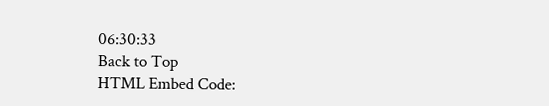06:30:33
Back to Top
HTML Embed Code: